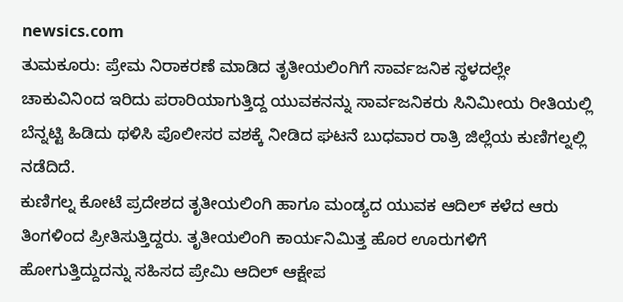newsics.com
ತುಮಕೂರು: ಪ್ರೇಮ ನಿರಾಕರಣೆ ಮಾಡಿದ ತೃತೀಯಲಿಂಗಿಗೆ ಸಾರ್ವಜನಿಕ ಸ್ಥಳದಲ್ಲೇ ಚಾಕುವಿನಿಂದ ಇರಿದು ಪರಾರಿಯಾಗುತ್ತಿದ್ದ ಯುವಕನನ್ನು ಸಾರ್ವಜನಿಕರು ಸಿನಿಮೀಯ ರೀತಿಯಲ್ಲಿ ಬೆನ್ನಟ್ಟಿ ಹಿಡಿದು ಥಳಿಸಿ ಪೊಲೀಸರ ವಶಕ್ಕೆ ನೀಡಿದ ಘಟನೆ ಬುಧವಾರ ರಾತ್ರಿ ಜಿಲ್ಲೆಯ ಕುಣಿಗಲ್ನಲ್ಲಿ ನಡೆದಿದೆ.
ಕುಣಿಗಲ್ನ ಕೋಟೆ ಪ್ರದೇಶದ ತೃತೀಯಲಿಂಗಿ ಹಾಗೂ ಮಂಡ್ಯದ ಯುವಕ ಆದಿಲ್ ಕಳೆದ ಆರು ತಿಂಗಳಿಂದ ಪ್ರೀತಿಸುತ್ತಿದ್ದರು. ತೃತೀಯಲಿಂಗಿ ಕಾರ್ಯನಿಮಿತ್ತ ಹೊರ ಊರುಗಳಿಗೆ ಹೋಗುತ್ತಿದ್ದುದನ್ನು ಸಹಿಸದ ಪ್ರೇಮಿ ಆದಿಲ್ ಆಕ್ಷೇಪ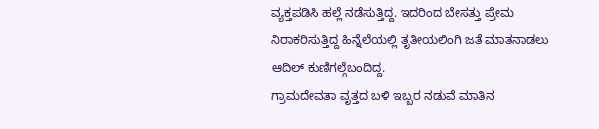ವ್ಯಕ್ತಪಡಿಸಿ ಹಲ್ಲೆ ನಡೆಸುತ್ತಿದ್ದ. ಇದರಿಂದ ಬೇಸತ್ತು ಪ್ರೇಮ ನಿರಾಕರಿಸುತ್ತಿದ್ದ ಹಿನ್ನೆಲೆಯಲ್ಲಿ ತೃತೀಯಲಿಂಗಿ ಜತೆ ಮಾತನಾಡಲು ಆದಿಲ್ ಕುಣಿಗಲ್ಗೆಬಂದಿದ್ದ.
ಗ್ರಾಮದೇವತಾ ವೃತ್ತದ ಬಳಿ ಇಬ್ಬರ ನಡುವೆ ಮಾತಿನ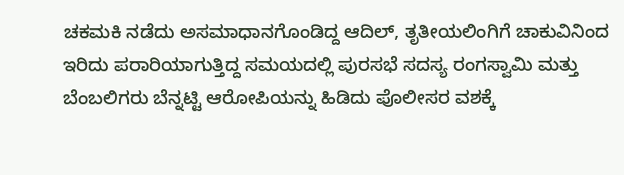ಚಕಮಕಿ ನಡೆದು ಅಸಮಾಧಾನಗೊಂಡಿದ್ದ ಆದಿಲ್, ತೃತೀಯಲಿಂಗಿಗೆ ಚಾಕುವಿನಿಂದ ಇರಿದು ಪರಾರಿಯಾಗುತ್ತಿದ್ದ ಸಮಯದಲ್ಲಿ ಪುರಸಭೆ ಸದಸ್ಯ ರಂಗಸ್ವಾಮಿ ಮತ್ತು ಬೆಂಬಲಿಗರು ಬೆನ್ನಟ್ಟಿ ಆರೋಪಿಯನ್ನು ಹಿಡಿದು ಪೊಲೀಸರ ವಶಕ್ಕೆ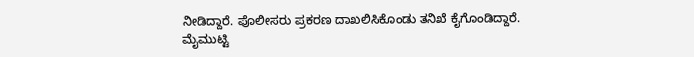ನೀಡಿದ್ದಾರೆ. ಪೊಲೀಸರು ಪ್ರಕರಣ ದಾಖಲಿಸಿಕೊಂಡು ತನಿಖೆ ಕೈಗೊಂಡಿದ್ದಾರೆ.
ಮೈಮುಟ್ಟಿ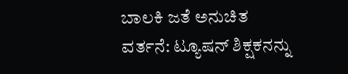ಬಾಲಕಿ ಜತೆ ಅನುಚಿತ ವರ್ತನೆ: ಟ್ಯೂಷನ್ ಶಿಕ್ಷಕನನ್ನು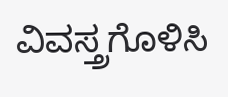ವಿವಸ್ತ್ರಗೊಳಿಸಿ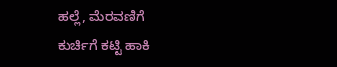ಹಲ್ಲೆ, ಮೆರವಣಿಗೆ
ಕುರ್ಚಿಗೆ ಕಟ್ಟಿ ಹಾಕಿ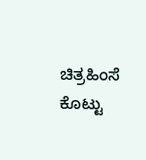ಚಿತ್ರಹಿಂಸೆ ಕೊಟ್ಟು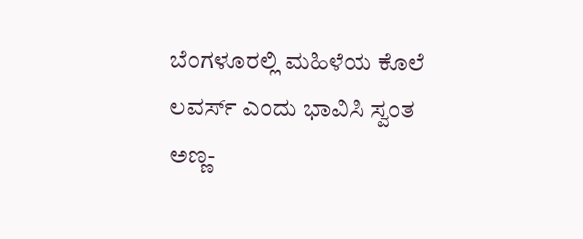ಬೆಂಗಳೂರಲ್ಲಿ ಮಹಿಳೆಯ ಕೊಲೆ
ಲವರ್ಸ್ ಎಂದು ಭಾವಿಸಿ ಸ್ವಂತ ಅಣ್ಣ-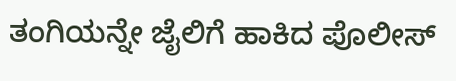ತಂಗಿಯನ್ನೇ ಜೈಲಿಗೆ ಹಾಕಿದ ಪೊಲೀಸ್